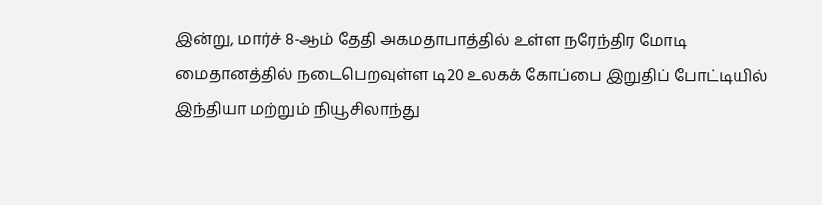இன்று, மார்ச் 8-ஆம் தேதி அகமதாபாத்தில் உள்ள நரேந்திர மோடி மைதானத்தில் நடைபெறவுள்ள டி20 உலகக் கோப்பை இறுதிப் போட்டியில் இந்தியா மற்றும் நியூசிலாந்து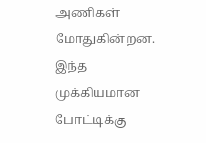அணிகள் மோதுகின்றன. இந்த முக்கியமான போட்டிக்கு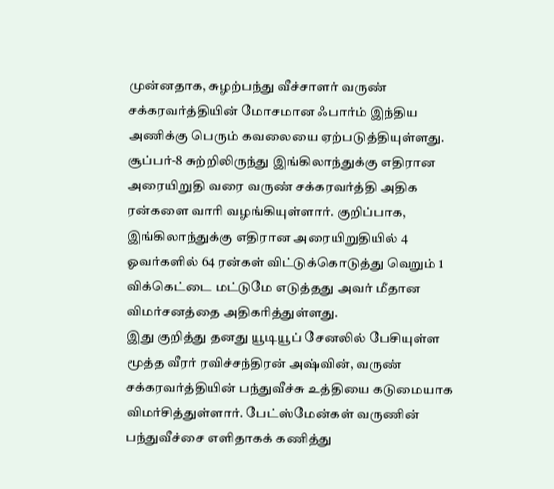முன்னதாக, சுழற்பந்து வீச்சாளர் வருண் சக்கரவர்த்தியின் மோசமான ஃபார்ம் இந்திய அணிக்கு பெரும் கவலையை ஏற்படுத்தியுள்ளது.
சூப்பர்-8 சுற்றிலிருந்து இங்கிலாந்துக்கு எதிரான அரையிறுதி வரை வருண் சக்கரவர்த்தி அதிக ரன்களை வாரி வழங்கியுள்ளார். குறிப்பாக, இங்கிலாந்துக்கு எதிரான அரையிறுதியில் 4 ஓவர்களில் 64 ரன்கள் விட்டுக்கொடுத்து வெறும் 1 விக்கெட்டை மட்டுமே எடுத்தது அவர் மீதான விமர்சனத்தை அதிகரித்துள்ளது.
இது குறித்து தனது யூடியூப் சேனலில் பேசியுள்ள மூத்த வீரர் ரவிச்சந்திரன் அஷ்வின், வருண் சக்கரவர்த்தியின் பந்துவீச்சு உத்தியை கடுமையாக விமர்சித்துள்ளார். பேட்ஸ்மேன்கள் வருணின் பந்துவீச்சை எளிதாகக் கணித்து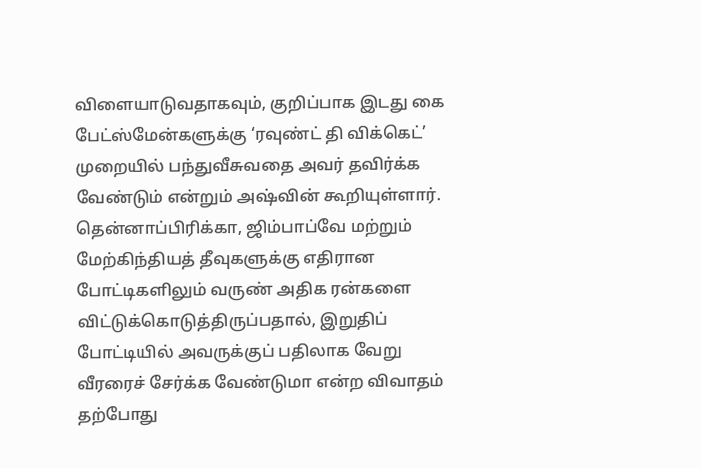விளையாடுவதாகவும், குறிப்பாக இடது கை பேட்ஸ்மேன்களுக்கு ‘ரவுண்ட் தி விக்கெட்’ முறையில் பந்துவீசுவதை அவர் தவிர்க்க வேண்டும் என்றும் அஷ்வின் கூறியுள்ளார்.
தென்னாப்பிரிக்கா, ஜிம்பாப்வே மற்றும் மேற்கிந்தியத் தீவுகளுக்கு எதிரான போட்டிகளிலும் வருண் அதிக ரன்களை விட்டுக்கொடுத்திருப்பதால், இறுதிப் போட்டியில் அவருக்குப் பதிலாக வேறு வீரரைச் சேர்க்க வேண்டுமா என்ற விவாதம் தற்போது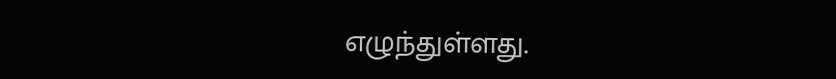எழுந்துள்ளது.